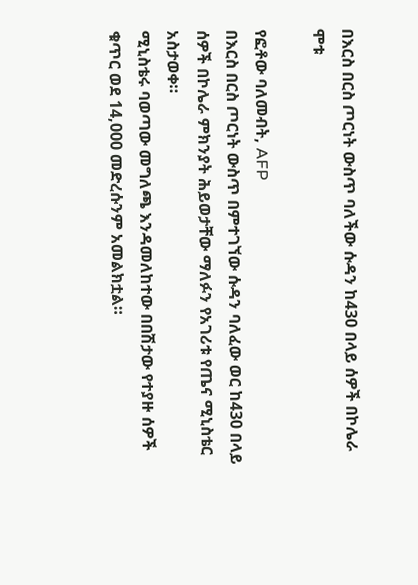በእርስ በርስ ጦርነት ውስጥ ባለችው ሱዳን ከ430 በላይ ሰዎች በኮሌራ ሞቱ

የፎቶው ባለመብት, AFP
በእርስ በርስ ጦርነት ውስጥ በምተገኘው ሱዳን ባለፈው ወር ከ430 በላይ ሰዎች በኮሌራ ምክንያት ሕይወታቸው ማለፉን የአገሪቱ የጤና ሚኒስቴር አስታወቀ።
ሚኒስቴሩ ባወጣው መግለጫ እንዳመለከተው በበሽታው የተያዙ ሰዎች ቁጥር ወደ 14,000 መድረሱንም አመልክቷል።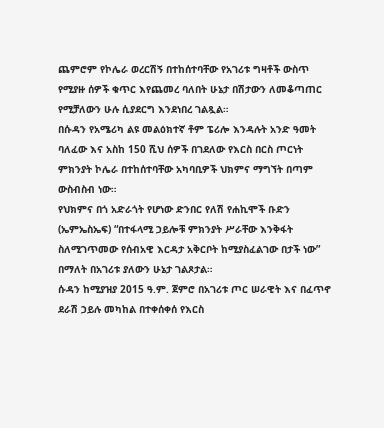ጨምሮም የኮሌራ ወረርሽኝ በተከሰተባቸው የአገሪቱ ግዛቶች ውስጥ የሚያዙ ሰዎች ቁጥር እየጨመረ ባለበት ሁኔታ በሽታውን ለመቆጣጠር የሚቻለውን ሁሉ ሲያደርግ እንደነበረ ገልጿል።
በሱዳን የአሜሪካ ልዩ መልዕክተኛ ቶም ፔሪሎ እንዳሉት አንድ ዓመት ባለፈው እና አስከ 150 ሺህ ሰዎች በገደለው የእርስ በርስ ጦርነት ምክንያት ኮሌራ በተከሰተባቸው አካባቢዎች ህክምና ማግኘት በጣም ውስብስብ ነው።
የህክምና በጎ አድራጎት የሆነው ድንበር የለሽ የሐኪሞች ቡድን (ኤምኤስኤፍ) “በተፋላሚ ኃይሎቹ ምክንያት ሥራቸው እንቅፋት ስለሚገጥመው የሰብአዊ እርዳታ አቅርቦት ከሚያስፈልገው በታች ነው” በማለት በአገሪቱ ያለውን ሁኔታ ገልጾታል።
ሱዳን ከሚያዝያ 2015 ዓ.ም. ጀምሮ በአገሪቱ ጦር ሠራዊት እና በፈጥኖ ደራሽ ኃይሉ መካከል በተቀሰቀሰ የእርስ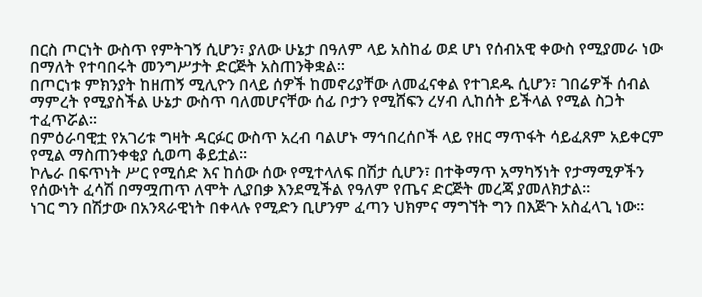በርስ ጦርነት ውስጥ የምትገኝ ሲሆን፣ ያለው ሁኔታ በዓለም ላይ አስከፊ ወደ ሆነ የሰብአዊ ቀውስ የሚያመራ ነው በማለት የተባበሩት መንግሥታት ድርጅት አስጠንቅቋል።
በጦርነቱ ምክንያት ከዘጠኝ ሚሊዮን በላይ ሰዎች ከመኖሪያቸው ለመፈናቀል የተገደዱ ሲሆን፣ ገበሬዎች ሰብል ማምረት የሚያስችል ሁኔታ ውስጥ ባለመሆናቸው ሰፊ ቦታን የሚሸፍን ረሃብ ሊከሰት ይችላል የሚል ስጋት ተፈጥሯል።
በምዕራባዊቷ የአገሪቱ ግዛት ዳርፉር ውስጥ አረብ ባልሆኑ ማኅበረሰቦች ላይ የዘር ማጥፋት ሳይፈጸም አይቀርም የሚል ማስጠንቀቂያ ሲወጣ ቆይቷል።
ኮሌራ በፍጥነት ሥር የሚሰድ እና ከሰው ሰው የሚተላለፍ በሽታ ሲሆን፣ በተቅማጥ አማካኝነት የታማሚዎችን የሰውነት ፈሳሽ በማሟጠጥ ለሞት ሊያበቃ እንደሚችል የዓለም የጤና ድርጅት መረጃ ያመለክታል።
ነገር ግን በሽታው በአንጻራዊነት በቀላሉ የሚድን ቢሆንም ፈጣን ህክምና ማግኘት ግን በእጅጉ አስፈላጊ ነው።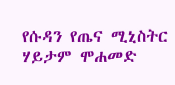የሱዳን የጤና ሚኒስትር ሃይታም ሞሐመድ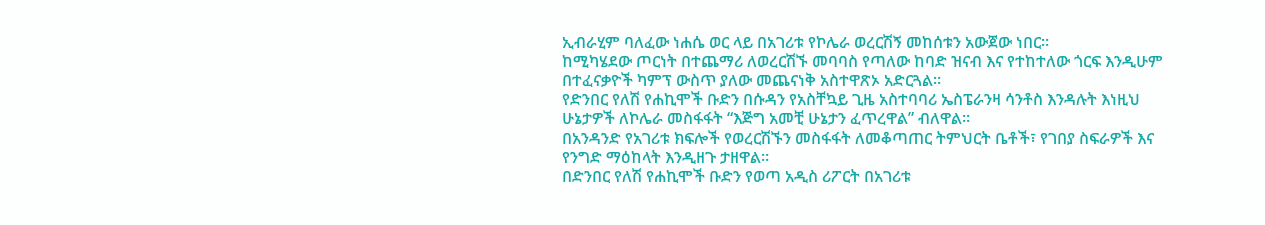ኢብራሂም ባለፈው ነሐሴ ወር ላይ በአገሪቱ የኮሌራ ወረርሽኝ መከሰቱን አውጀው ነበር።
ከሚካሄደው ጦርነት በተጨማሪ ለወረርሽኙ መባባስ የጣለው ከባድ ዝናብ እና የተከተለው ጎርፍ እንዲሁም በተፈናቃዮች ካምፕ ውስጥ ያለው መጨናነቅ አስተዋጽኦ አድርጓል።
የድንበር የለሽ የሐኪሞች ቡድን በሱዳን የአስቸኳይ ጊዜ አስተባባሪ ኤስፔራንዛ ሳንቶስ እንዳሉት እነዚህ ሁኔታዎች ለኮሌራ መስፋፋት “እጅግ አመቺ ሁኔታን ፈጥረዋል” ብለዋል።
በአንዳንድ የአገሪቱ ክፍሎች የወረርሽኙን መስፋፋት ለመቆጣጠር ትምህርት ቤቶች፣ የገበያ ስፍራዎች እና የንግድ ማዕከላት እንዲዘጉ ታዘዋል።
በድንበር የለሽ የሐኪሞች ቡድን የወጣ አዲስ ሪፖርት በአገሪቱ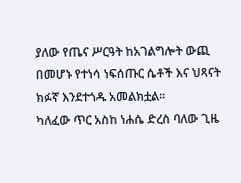ያለው የጤና ሥርዓት ከአገልግሎት ውጪ በመሆኑ የተነሳ ነፍሰጡር ሴቶች እና ህጻናት ክፉኛ እንደተጎዱ አመልክቷል።
ካለፈው ጥር አስከ ነሐሴ ድረስ ባለው ጊዜ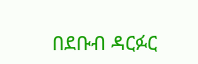በደቡብ ዳርፉር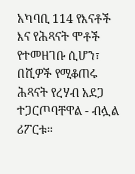አካባቢ 114 የእናቶች እና የሕጻናት ሞቶች የተመዘገቡ ሲሆን፣ በሺዎች የሚቆጠሩ ሕጻናት የረሃብ አደጋ ተጋርጦባቸዋል - ብሏል ሪፖርቱ።